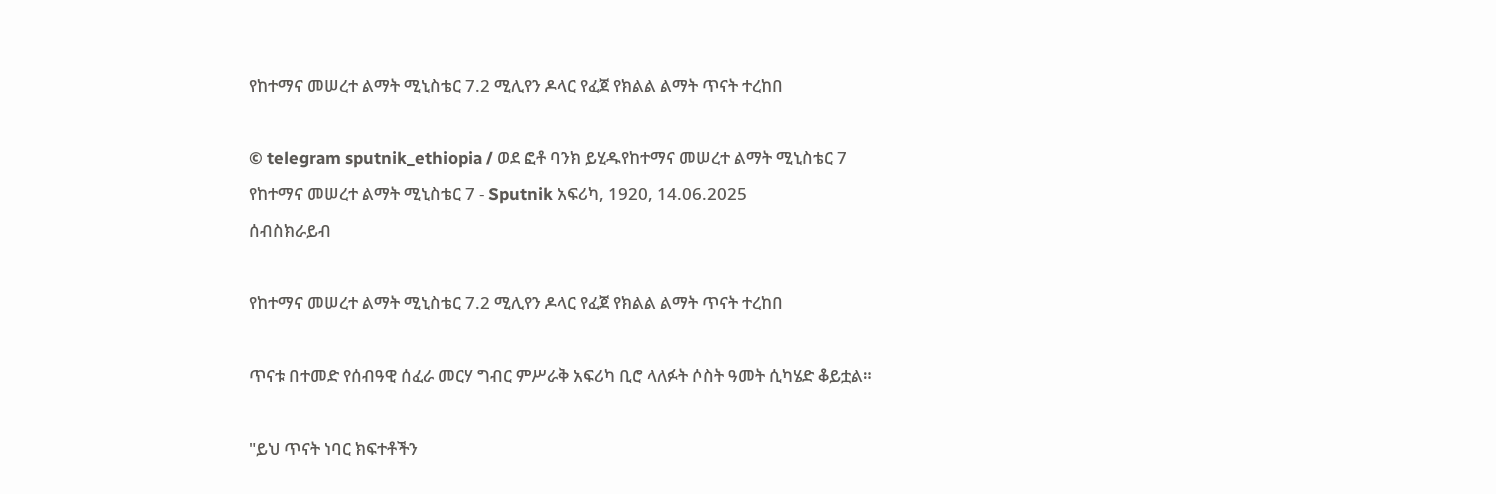የከተማና መሠረተ ልማት ሚኒስቴር 7.2 ሚሊየን ዶላር የፈጀ የክልል ልማት ጥናት ተረከበ

© telegram sputnik_ethiopia / ወደ ፎቶ ባንክ ይሂዱየከተማና መሠረተ ልማት ሚኒስቴር 7
የከተማና መሠረተ ልማት ሚኒስቴር 7 - Sputnik አፍሪካ, 1920, 14.06.2025
ሰብስክራይብ

የከተማና መሠረተ ልማት ሚኒስቴር 7.2 ሚሊየን ዶላር የፈጀ የክልል ልማት ጥናት ተረከበ

ጥናቱ በተመድ የሰብዓዊ ሰፈራ መርሃ ግብር ምሥራቅ አፍሪካ ቢሮ ላለፉት ሶስት ዓመት ሲካሄድ ቆይቷል።

"ይህ ጥናት ነባር ክፍተቶችን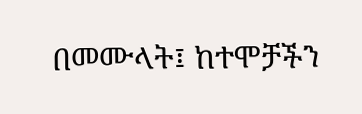በመሙላት፤ ከተሞቻችን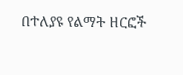በተለያዩ የልማት ዘርፎች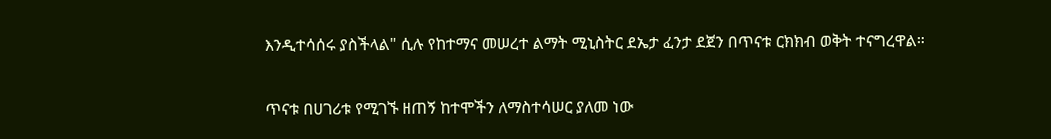እንዲተሳሰሩ ያስችላል" ሲሉ የከተማና መሠረተ ልማት ሚኒስትር ደኤታ ፈንታ ደጀን በጥናቱ ርክክብ ወቅት ተናግረዋል።

ጥናቱ በሀገሪቱ የሚገኙ ዘጠኝ ከተሞችን ለማስተሳሠር ያለመ ነው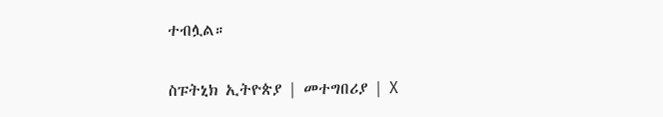ተብሏል።

ስፑትኒክ ኢትዮጵያ | መተግበሪያ | X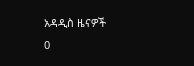አዳዲስ ዜናዎች
0